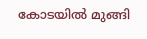കോടയിൽ മുങ്ങി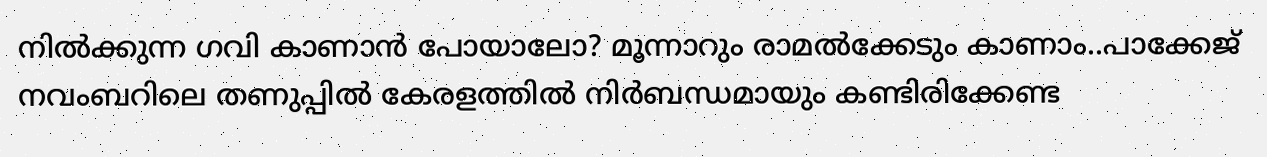നിൽക്കുന്ന ഗവി കാണാൻ പോയാലോ? മൂന്നാറും രാമൽക്കേടും കാണാം..പാക്കേജ്
നവംബറിലെ തണുപ്പിൽ കേരളത്തിൽ നിർബന്ധമായും കണ്ടിരിക്കേണ്ട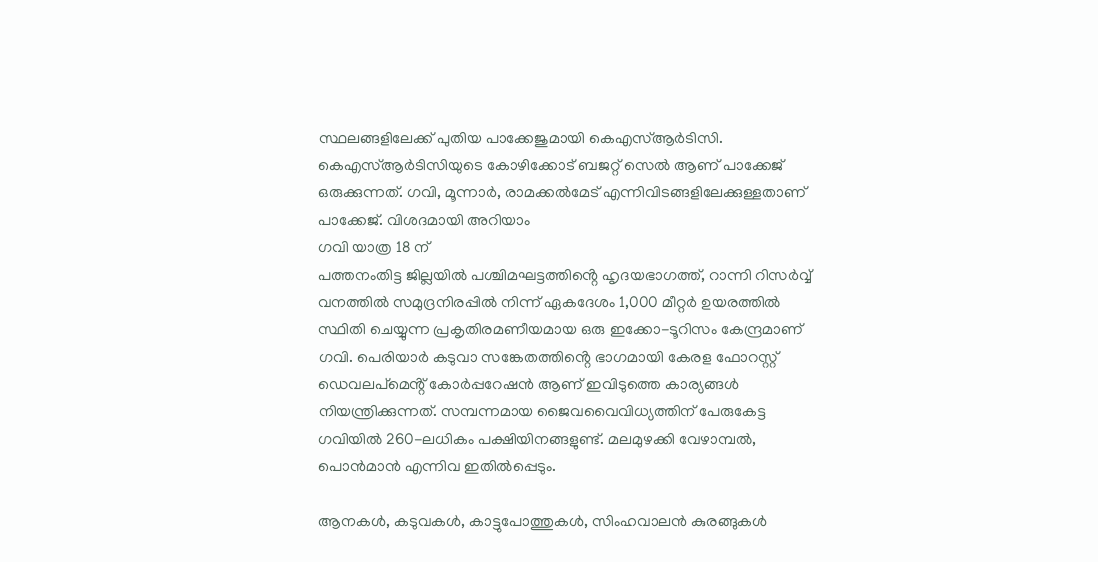സ്ഥലങ്ങളിലേക്ക് പുതിയ പാക്കേജുമായി കെഎസ്ആർടിസി. കെഎസ്ആർടിസിയുടെ കോഴിക്കോട് ബജറ്റ് സെൽ ആണ് പാക്കേജ് ഒരുക്കുന്നത്. ഗവി, മൂന്നാർ, രാമക്കൽമേട് എന്നിവിടങ്ങളിലേക്കുള്ളതാണ് പാക്കേജ്. വിശദമായി അറിയാം
ഗവി യാത്ര 18 ന്
പത്തനംതിട്ട ജില്ലയിൽ പശ്ചിമഘട്ടത്തിൻ്റെ ഹൃദയഭാഗത്ത്, റാന്നി റിസർവ്വ് വനത്തിൽ സമുദ്രനിരപ്പിൽ നിന്ന് ഏകദേശം 1,000 മീറ്റർ ഉയരത്തിൽ സ്ഥിതി ചെയ്യുന്ന പ്രകൃതിരമണീയമായ ഒരു ഇക്കോ-ടൂറിസം കേന്ദ്രമാണ് ഗവി. പെരിയാർ കടുവാ സങ്കേതത്തിൻ്റെ ഭാഗമായി കേരള ഫോറസ്റ്റ് ഡെവലപ്മെൻ്റ് കോർപ്പറേഷൻ ആണ് ഇവിടുത്തെ കാര്യങ്ങൾ നിയന്ത്രിക്കുന്നത്. സമ്പന്നമായ ജൈവവൈവിധ്യത്തിന് പേരുകേട്ട ഗവിയിൽ 260-ലധികം പക്ഷിയിനങ്ങളുണ്ട്. മലമുഴക്കി വേഴാമ്പൽ, പൊൻമാൻ എന്നിവ ഇതിൽപ്പെടും.

ആനകൾ, കടുവകൾ, കാട്ടുപോത്തുകൾ, സിംഹവാലൻ കുരങ്ങുകൾ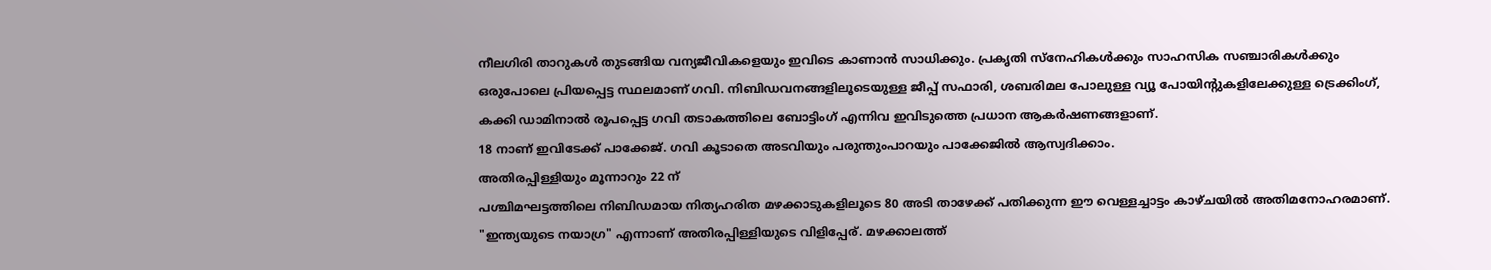നീലഗിരി താറുകൾ തുടങ്ങിയ വന്യജീവികളെയും ഇവിടെ കാണാൻ സാധിക്കും. പ്രകൃതി സ്നേഹികൾക്കും സാഹസിക സഞ്ചാരികൾക്കും ഒരുപോലെ പ്രിയപ്പെട്ട സ്ഥലമാണ് ഗവി. നിബിഡവനങ്ങളിലൂടെയുള്ള ജീപ്പ് സഫാരി, ശബരിമല പോലുള്ള വ്യൂ പോയിൻ്റുകളിലേക്കുള്ള ട്രെക്കിംഗ്, കക്കി ഡാമിനാൽ രൂപപ്പെട്ട ഗവി തടാകത്തിലെ ബോട്ടിംഗ് എന്നിവ ഇവിടുത്തെ പ്രധാന ആകർഷണങ്ങളാണ്.
18 നാണ് ഇവിടേക്ക് പാക്കേജ്. ഗവി കൂടാതെ അടവിയും പരുന്തുംപാറയും പാക്കേജിൽ ആസ്വദിക്കാം.
അതിരപ്പിള്ളിയും മൂന്നാറും 22 ന്
പശ്ചിമഘട്ടത്തിലെ നിബിഡമായ നിത്യഹരിത മഴക്കാടുകളിലൂടെ 80 അടി താഴേക്ക് പതിക്കുന്ന ഈ വെള്ളച്ചാട്ടം കാഴ്ചയിൽ അതിമനോഹരമാണ്. "ഇന്ത്യയുടെ നയാഗ്ര" എന്നാണ് അതിരപ്പിള്ളിയുടെ വിളിപ്പേര്. മഴക്കാലത്ത്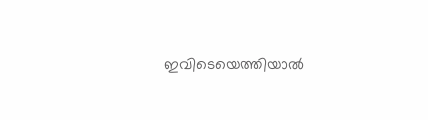ഇവിടെയെത്തിയാൽ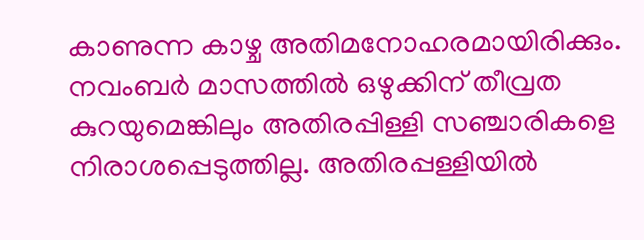കാണുന്ന കാഴ്ച അതിമനോഹരമായിരിക്കും. നവംബർ മാസത്തിൽ ഒഴുക്കിന് തീവ്രത കുറയുമെങ്കിലും അതിരപ്പിള്ളി സഞ്ചാരികളെ നിരാശപ്പെടുത്തില്ല. അതിരപ്പള്ളിയിൽ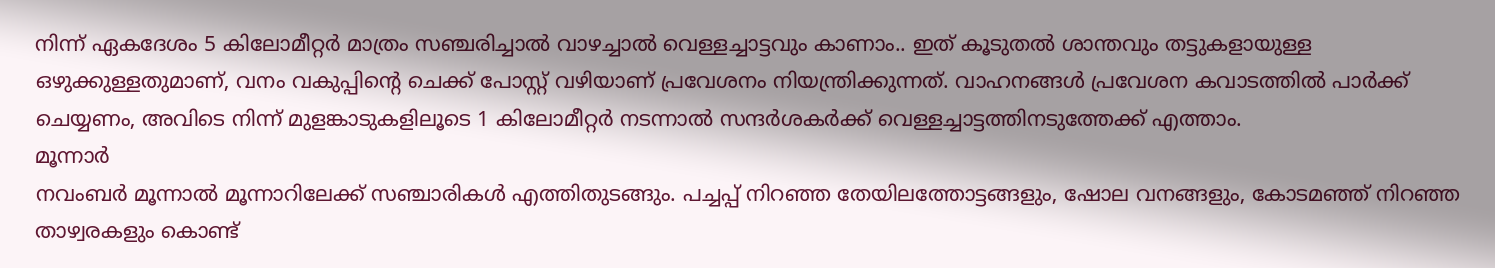നിന്ന് ഏകദേശം 5 കിലോമീറ്റർ മാത്രം സഞ്ചരിച്ചാൽ വാഴച്ചാൽ വെള്ളച്ചാട്ടവും കാണാം.. ഇത് കൂടുതൽ ശാന്തവും തട്ടുകളായുള്ള ഒഴുക്കുള്ളതുമാണ്, വനം വകുപ്പിൻ്റെ ചെക്ക് പോസ്റ്റ് വഴിയാണ് പ്രവേശനം നിയന്ത്രിക്കുന്നത്. വാഹനങ്ങൾ പ്രവേശന കവാടത്തിൽ പാർക്ക് ചെയ്യണം, അവിടെ നിന്ന് മുളങ്കാടുകളിലൂടെ 1 കിലോമീറ്റർ നടന്നാൽ സന്ദർശകർക്ക് വെള്ളച്ചാട്ടത്തിനടുത്തേക്ക് എത്താം.
മൂന്നാർ
നവംബർ മൂന്നാൽ മൂന്നാറിലേക്ക് സഞ്ചാരികൾ എത്തിതുടങ്ങും. പച്ചപ്പ് നിറഞ്ഞ തേയിലത്തോട്ടങ്ങളും, ഷോല വനങ്ങളും, കോടമഞ്ഞ് നിറഞ്ഞ താഴ്വരകളും കൊണ്ട്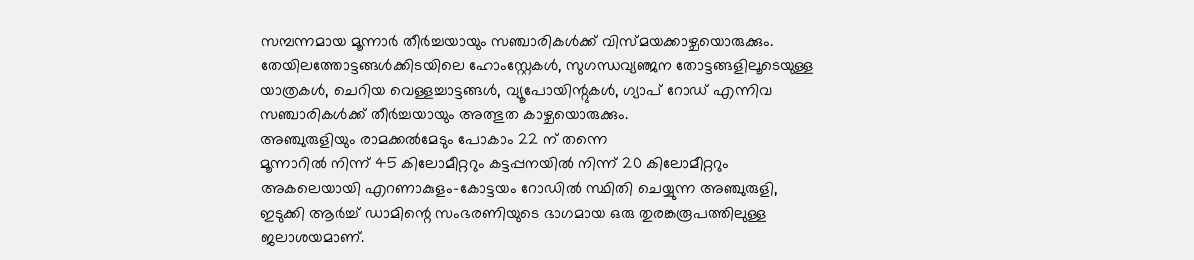സമ്പന്നമായ മൂന്നാർ തീർച്ചയായും സഞ്ചാരികൾക്ക് വിസ്മയക്കാഴ്ചയൊരുക്കും. തേയിലത്തോട്ടങ്ങൾക്കിടയിലെ ഹോംസ്റ്റേകൾ, സുഗന്ധവ്യഞ്ജന തോട്ടങ്ങളിലൂടെയുള്ള യാത്രകൾ, ചെറിയ വെള്ളച്ചാട്ടങ്ങൾ, വ്യൂപോയിന്റുകൾ, ഗ്യാപ് റോഡ് എന്നിവ സഞ്ചാരികൾക്ക് തീർച്ചയായും അത്ഭുത കാഴ്ചയൊരുക്കും.
അഞ്ചുരുളിയും രാമക്കൽമേടും പോകാം 22 ന് തന്നെ
മൂന്നാറിൽ നിന്ന് 45 കിലോമീറ്ററും കട്ടപ്പനയിൽ നിന്ന് 20 കിലോമീറ്ററും അകലെയായി എറണാകുളം-കോട്ടയം റോഡിൽ സ്ഥിതി ചെയ്യുന്ന അഞ്ചുരുളി, ഇടുക്കി ആർച്ച് ഡാമിന്റെ സംഭരണിയുടെ ഭാഗമായ ഒരു തുരങ്കരൂപത്തിലുള്ള ജലാശയമാണ്.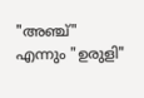"അഞ്ച്" എന്നും "ഉരുളി"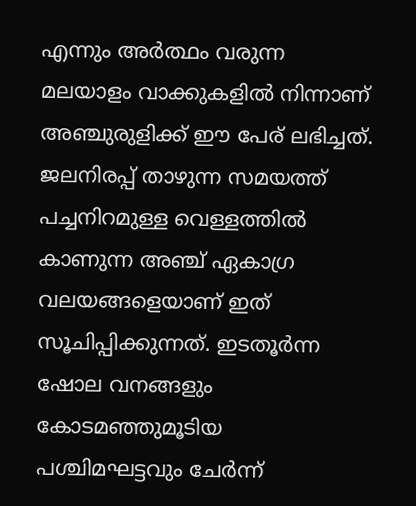എന്നും അർത്ഥം വരുന്ന മലയാളം വാക്കുകളിൽ നിന്നാണ് അഞ്ചുരുളിക്ക് ഈ പേര് ലഭിച്ചത്. ജലനിരപ്പ് താഴുന്ന സമയത്ത് പച്ചനിറമുള്ള വെള്ളത്തിൽ കാണുന്ന അഞ്ച് ഏകാഗ്ര വലയങ്ങളെയാണ് ഇത് സൂചിപ്പിക്കുന്നത്. ഇടതൂർന്ന ഷോല വനങ്ങളും കോടമഞ്ഞുമൂടിയ പശ്ചിമഘട്ടവും ചേർന്ന്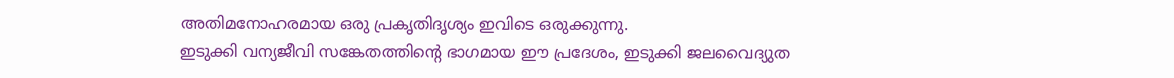അതിമനോഹരമായ ഒരു പ്രകൃതിദൃശ്യം ഇവിടെ ഒരുക്കുന്നു.
ഇടുക്കി വന്യജീവി സങ്കേതത്തിന്റെ ഭാഗമായ ഈ പ്രദേശം, ഇടുക്കി ജലവൈദ്യുത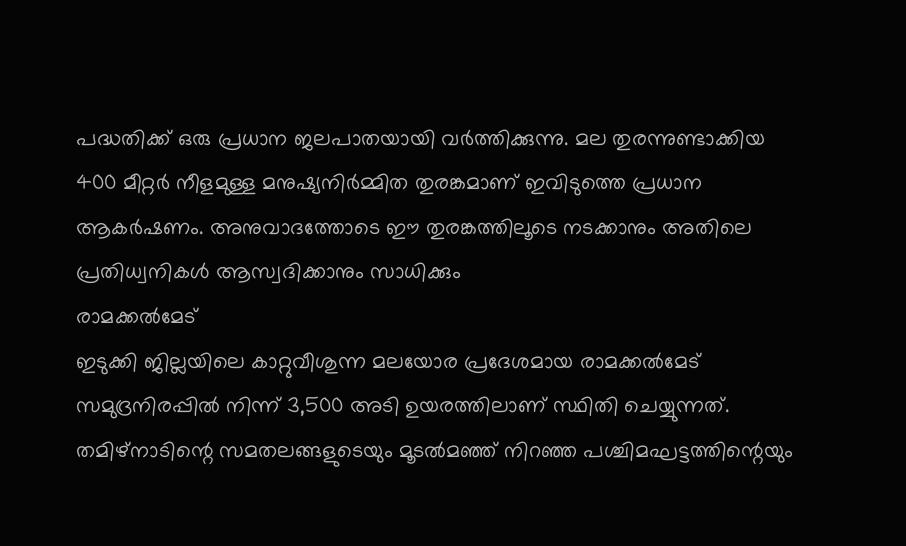പദ്ധതിക്ക് ഒരു പ്രധാന ജലപാതയായി വർത്തിക്കുന്നു. മല തുരന്നുണ്ടാക്കിയ 400 മീറ്റർ നീളമുള്ള മനുഷ്യനിർമ്മിത തുരങ്കമാണ് ഇവിടുത്തെ പ്രധാന ആകർഷണം. അനുവാദത്തോടെ ഈ തുരങ്കത്തിലൂടെ നടക്കാനും അതിലെ പ്രതിധ്വനികൾ ആസ്വദിക്കാനും സാധിക്കും
രാമക്കൽമേട്
ഇടുക്കി ജില്ലയിലെ കാറ്റുവീശുന്ന മലയോര പ്രദേശമായ രാമക്കൽമേട് സമുദ്രനിരപ്പിൽ നിന്ന് 3,500 അടി ഉയരത്തിലാണ് സ്ഥിതി ചെയ്യുന്നത്. തമിഴ്നാടിന്റെ സമതലങ്ങളുടെയും മൂടൽമഞ്ഞ് നിറഞ്ഞ പശ്ചിമഘട്ടത്തിന്റെയും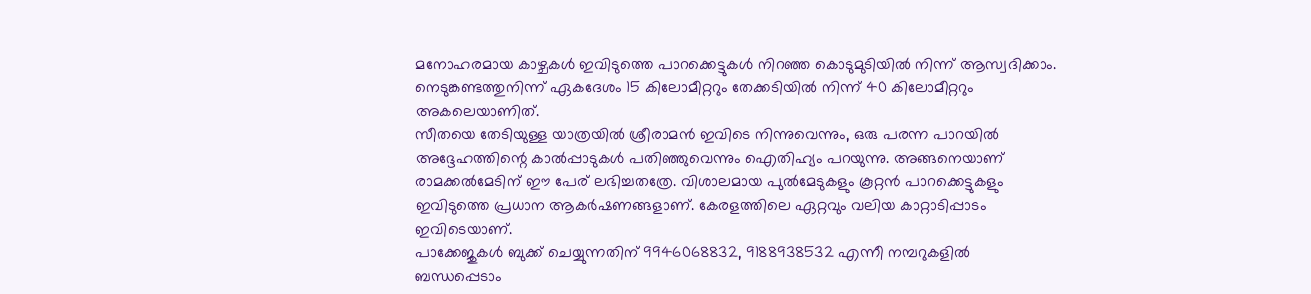മനോഹരമായ കാഴ്ചകൾ ഇവിടുത്തെ പാറക്കെട്ടുകൾ നിറഞ്ഞ കൊടുമുടിയിൽ നിന്ന് ആസ്വദിക്കാം. നെടുങ്കണ്ടത്തുനിന്ന് ഏകദേശം 15 കിലോമീറ്ററും തേക്കടിയിൽ നിന്ന് 40 കിലോമീറ്ററും അകലെയാണിത്.
സീതയെ തേടിയുള്ള യാത്രയിൽ ശ്രീരാമൻ ഇവിടെ നിന്നുവെന്നും, ഒരു പരന്ന പാറയിൽ അദ്ദേഹത്തിന്റെ കാൽപ്പാടുകൾ പതിഞ്ഞുവെന്നും ഐതിഹ്യം പറയുന്നു. അങ്ങനെയാണ് രാമക്കൽമേടിന് ഈ പേര് ലഭിച്ചതത്രേ. വിശാലമായ പുൽമേടുകളും കൂറ്റൻ പാറക്കെട്ടുകളും ഇവിടുത്തെ പ്രധാന ആകർഷണങ്ങളാണ്. കേരളത്തിലെ ഏറ്റവും വലിയ കാറ്റാടിപ്പാടം ഇവിടെയാണ്.
പാക്കേജുകൾ ബുക്ക് ചെയ്യുന്നതിന് 9946068832, 9188938532 എന്നീ നമ്പറുകളിൽ ബന്ധപ്പെടാം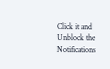Click it and Unblock the Notifications